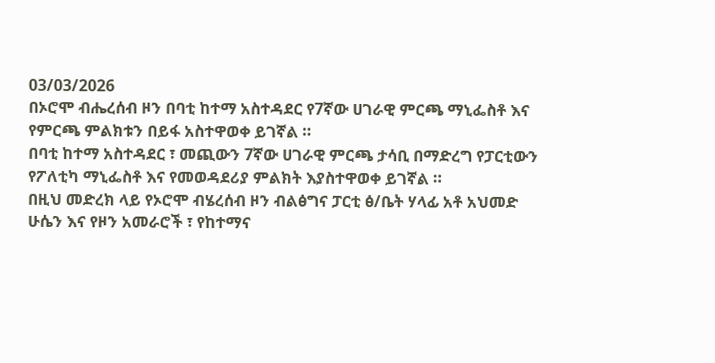03/03/2026
በኦሮሞ ብሔረሰብ ዞን በባቲ ከተማ አስተዳደር የ7ኛው ሀገራዊ ምርጫ ማኒፌስቶ እና የምርጫ ምልክቱን በይፋ አስተዋወቀ ይገኛል ።
በባቲ ከተማ አስተዳደር ፣ መጪውን 7ኛው ሀገራዊ ምርጫ ታሳቢ በማድረግ የፓርቲውን የፖለቲካ ማኒፌስቶ እና የመወዳደሪያ ምልክት እያስተዋወቀ ይገኛል ።
በዚህ መድረክ ላይ የኦሮሞ ብሄረሰብ ዞን ብልፅግና ፓርቲ ፅ/ቤት ሃላፊ አቶ አህመድ ሁሴን እና የዞን አመራሮች ፣ የከተማና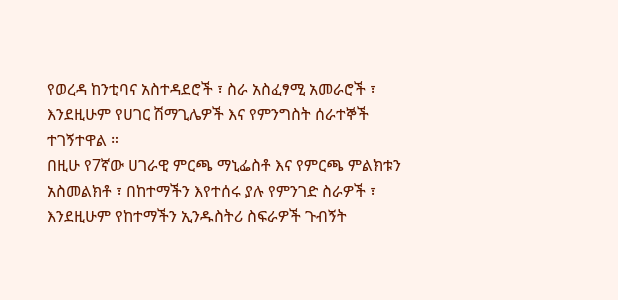የወረዳ ከንቲባና አስተዳደሮች ፣ ስራ አስፈፃሚ አመራሮች ፣ እንደዚሁም የሀገር ሽማጊሌዎች እና የምንግስት ሰራተኞች ተገኝተዋል ።
በዚሁ የ7ኛው ሀገራዊ ምርጫ ማኒፌስቶ እና የምርጫ ምልክቱን አስመልክቶ ፣ በከተማችን እየተሰሩ ያሉ የምንገድ ስራዎች ፣ እንደዚሁም የከተማችን ኢንዱስትሪ ስፍራዎች ጉብኝት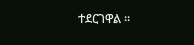ተደርገዋል ።